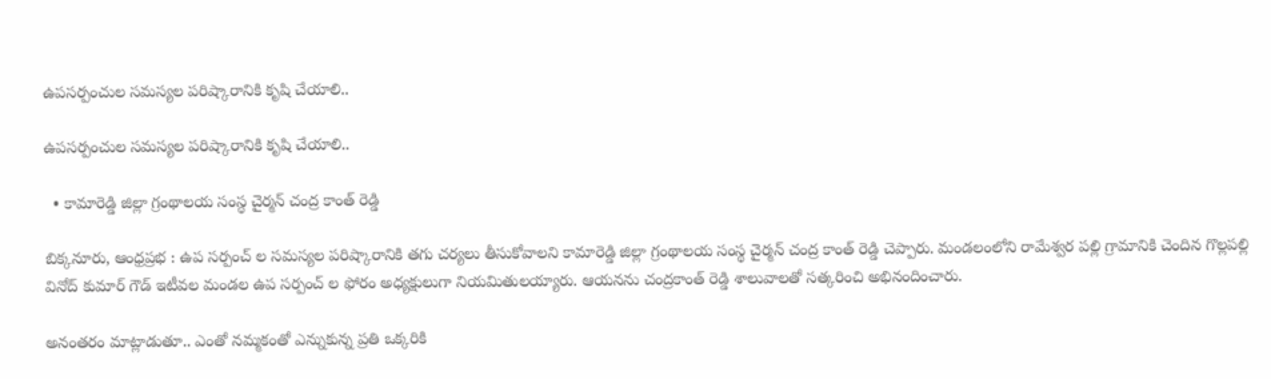ఉపసర్పంచుల సమస్యల పరిష్కారానికి కృషి చేయాలి..

ఉపసర్పంచుల సమస్యల పరిష్కారానికి కృషి చేయాలి..

  • కామారెడ్డి జిల్లా గ్రంథాలయ సంస్థ చైర్మన్ చంద్ర కాంత్ రెడ్డి

బిక్కనూరు, ఆంధ్రప్రభ : ఉప సర్పంచ్ ల సమస్యల పరిష్కారానికి తగు చర్యలు తీసుకోవాలని కామారెడ్డి జిల్లా గ్రంథాలయ సంస్థ చైర్మన్ చంద్ర కాంత్ రెడ్డి చెప్పారు. మండలంలోని రామేశ్వర పల్లి గ్రామానికి చెందిన గొల్లపల్లి వినోద్ కుమార్ గౌడ్ ఇటీవల మండల ఉప సర్పంచ్ ల ఫోరం అధ్యక్షులుగా నియమితులయ్యారు. ఆయనను చంద్రకాంత్ రెడ్డి శాలువాలతో సత్కరించి అభినందించారు.

అనంతరం మాట్లాడుతూ.. ఎంతో నమ్మకంతో ఎన్నుకున్న ప్రతి ఒక్కరికి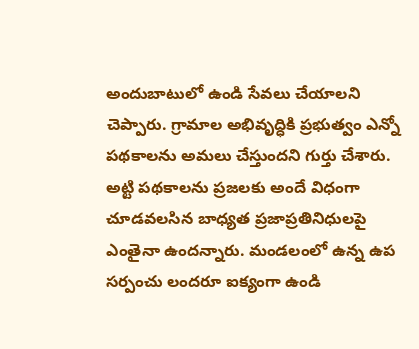అందుబాటులో ఉండి సేవలు చేయాలని చెప్పారు. గ్రామాల అభివృద్ధికి ప్రభుత్వం ఎన్నో పథకాలను అమలు చేస్తుందని గుర్తు చేశారు. అట్టి పథకాలను ప్రజలకు అందే విధంగా చూడవలసిన బాధ్యత ప్రజాప్రతినిధులపై ఎంతైనా ఉందన్నారు. మండలంలో ఉన్న ఉప సర్పంచు లందరూ ఐక్యంగా ఉండి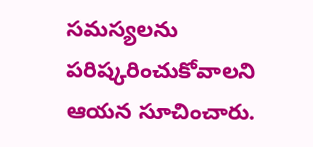సమస్యలను పరిష్కరించుకోవాలని ఆయన సూచించారు.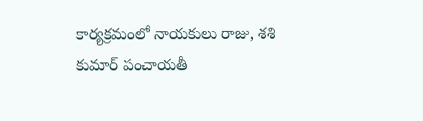కార్యక్రమంలో నాయకులు రాజు, శశి కుమార్ పంచాయతీ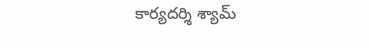కార్యదర్శి శ్యామ్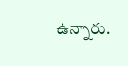ఉన్నారు.